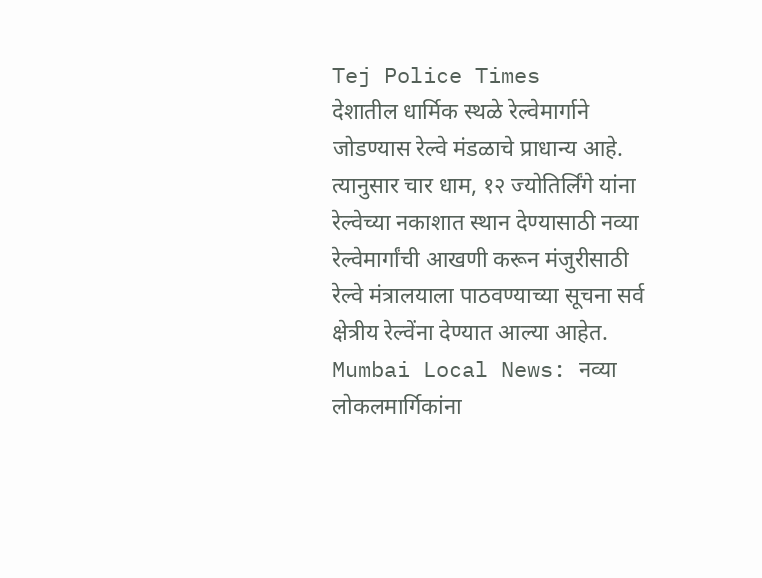Tej Police Times
देशातील धार्मिक स्थळे रेल्वेमार्गाने जोडण्यास रेल्वे मंडळाचे प्राधान्य आहे. त्यानुसार चार धाम, १२ ज्योतिर्लिंगे यांना रेल्वेच्या नकाशात स्थान देण्यासाठी नव्या रेल्वेमार्गांची आखणी करून मंजुरीसाठी रेल्वे मंत्रालयाला पाठवण्याच्या सूचना सर्व क्षेत्रीय रेल्वेंना देण्यात आल्या आहेत.
Mumbai Local News: नव्या लोकलमार्गिकांना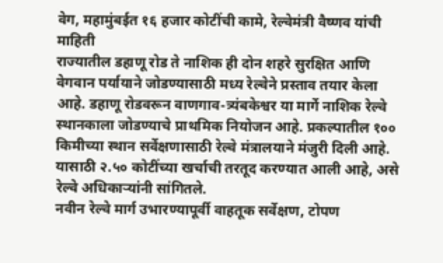वेग, महामुंबईत १६ हजार कोटींची कामे, रेल्वेमंत्री वैष्णव यांची माहिती
राज्यातील डहाणू रोड ते नाशिक ही दोन शहरे सुरक्षित आणि वेगवान पर्यायाने जोडण्यासाठी मध्य रेल्वेने प्रस्ताव तयार केला आहे. डहाणू रोडवरून वाणगाव-त्र्यंबकेश्वर या मार्गे नाशिक रेल्वे स्थानकाला जोडण्याचे प्राथमिक नियोजन आहे. प्रकल्पातील १०० किमीच्या स्थान सर्वेक्षणासाठी रेल्वे मंत्रालयाने मंजुरी दिली आहे. यासाठी २.५० कोटींच्या खर्चाची तरतूद करण्यात आली आहे, असे रेल्वे अधिकाऱ्यांनी सांगितले.
नवीन रेल्वे मार्ग उभारण्यापूर्वी वाहतूक सर्वेक्षण, टोपण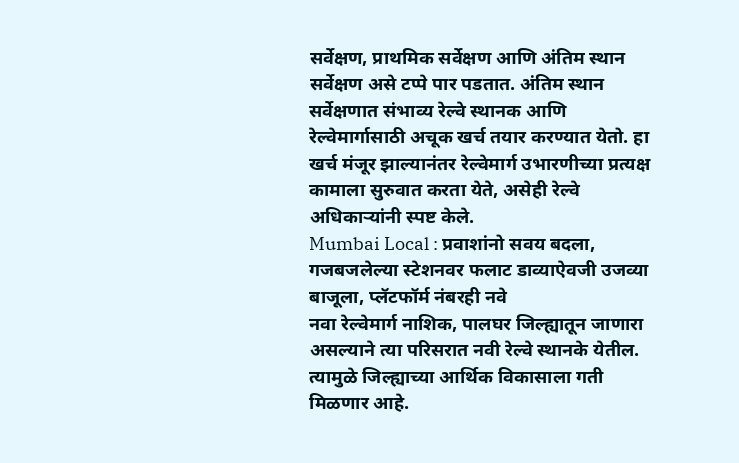सर्वेक्षण, प्राथमिक सर्वेक्षण आणि अंतिम स्थान सर्वेक्षण असे टप्पे पार पडतात. अंतिम स्थान सर्वेक्षणात संभाव्य रेल्वे स्थानक आणि रेल्वेमार्गासाठी अचूक खर्च तयार करण्यात येतो. हा खर्च मंजूर झाल्यानंतर रेल्वेमार्ग उभारणीच्या प्रत्यक्ष कामाला सुरुवात करता येते, असेही रेल्वे अधिकाऱ्यांनी स्पष्ट केले.
Mumbai Local : प्रवाशांनो सवय बदला, गजबजलेल्या स्टेशनवर फलाट डाव्याऐवजी उजव्या बाजूला, प्लॅटफॉर्म नंबरही नवे
नवा रेल्वेमार्ग नाशिक, पालघर जिल्ह्यातून जाणारा असल्याने त्या परिसरात नवी रेल्वे स्थानके येतील. त्यामुळे जिल्ह्याच्या आर्थिक विकासाला गती मिळणार आहे.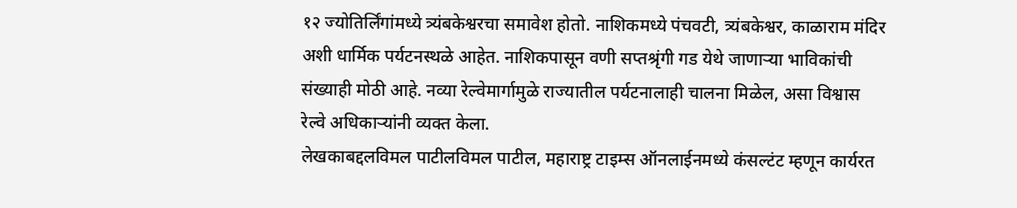१२ ज्योतिर्लिंगांमध्ये त्र्यंबकेश्वरचा समावेश होतो. नाशिकमध्ये पंचवटी, त्र्यंबकेश्वर, काळाराम मंदिर अशी धार्मिक पर्यटनस्थळे आहेत. नाशिकपासून वणी सप्तश्रृंगी गड येथे जाणाऱ्या भाविकांची संख्याही मोठी आहे. नव्या रेल्वेमार्गामुळे राज्यातील पर्यटनालाही चालना मिळेल, असा विश्वास रेल्वे अधिकाऱ्यांनी व्यक्त केला.
लेखकाबद्दलविमल पाटीलविमल पाटील, महाराष्ट्र टाइम्स ऑनलाईनमध्ये कंसल्टंट म्हणून कार्यरत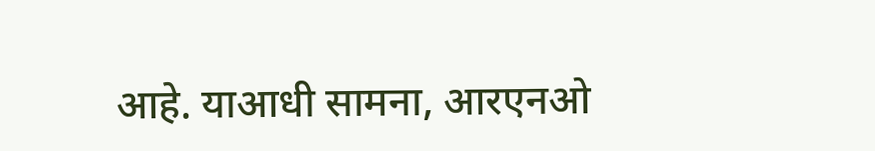आहे. याआधी सामना, आरएनओ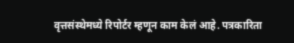वृत्तसंस्थेमध्ये रिपोर्टर म्हणून काम केलं आहे. पत्रकारिता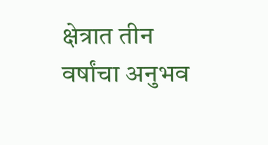क्षेत्रात तीन वर्षांचा अनुभव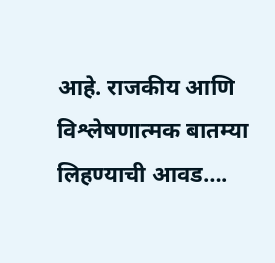आहे. राजकीय आणि विश्लेषणात्मक बातम्या लिहण्याची आवड….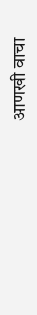आणखी वाचा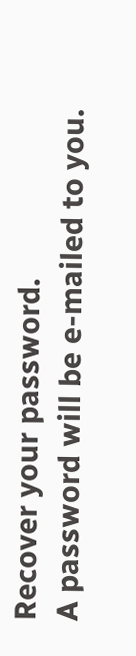Recover your password.
A password will be e-mailed to you.